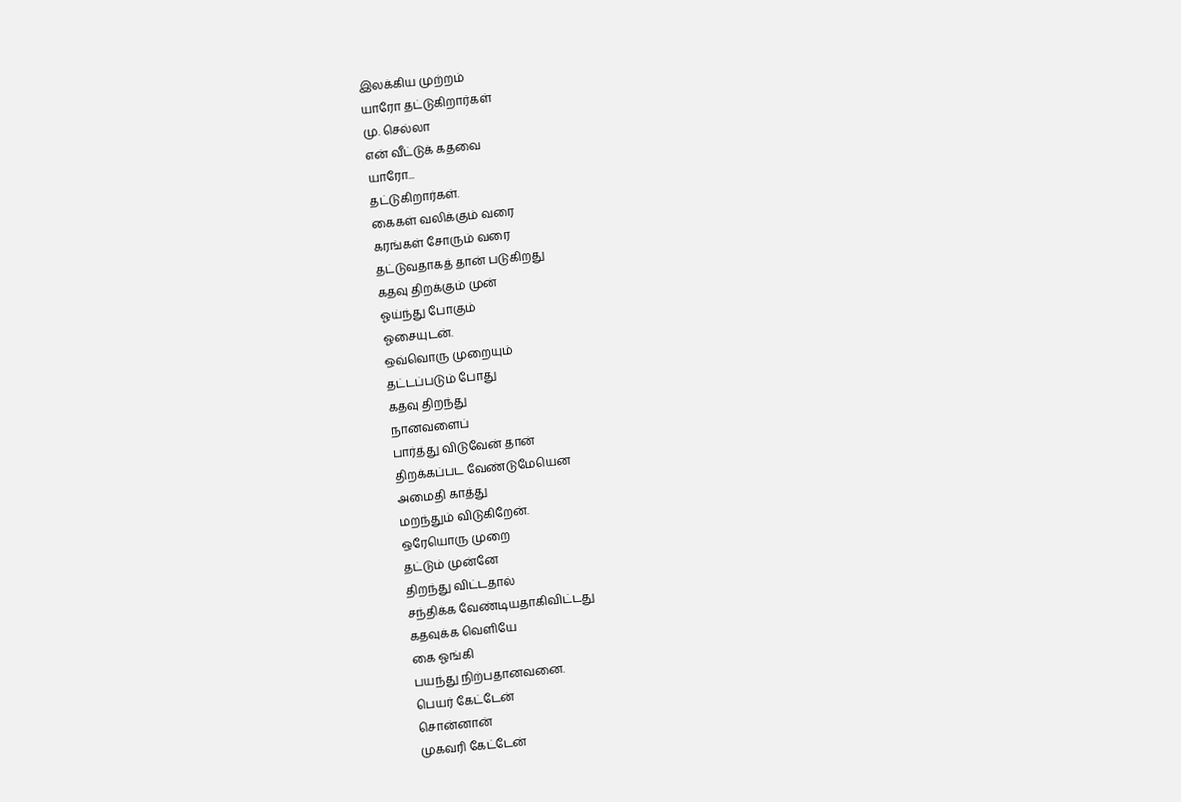இலக்கிய முற்றம்
யாரோ தட்டுகிறார்கள்
மு. செல்லா
என் வீட்டுக் கதவை
யாரோ...
தட்டுகிறார்கள்.
கைகள் வலிக்கும் வரை
கரங்கள் சோரும் வரை
தட்டுவதாகத் தான் படுகிறது
கதவு திறக்கும் முன்
ஓய்ந்து போகும்
ஓசையுடன்.
ஒவ்வொரு முறையும்
தட்டப்படும் போது
கதவு திறந்து
நானவளைப்
பார்த்து விடுவேன் தான்
திறக்கப்பட வேண்டுமேயென
அமைதி காத்து
மறந்தும் விடுகிறேன்.
ஒரேயொரு முறை
தட்டும் முன்னே
திறந்து விட்டதால்
சந்திக்க வேண்டியதாகிவிட்டது
கதவுக்க வெளியே
கை ஓங்கி
பயந்து நிற்பதானவனை.
பெயர் கேட்டேன்
சொன்னான்
முகவரி கேட்டேன்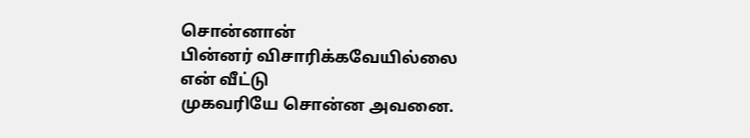சொன்னான்
பின்னர் விசாரிக்கவேயில்லை
என் வீட்டு
முகவரியே சொன்ன அவனை.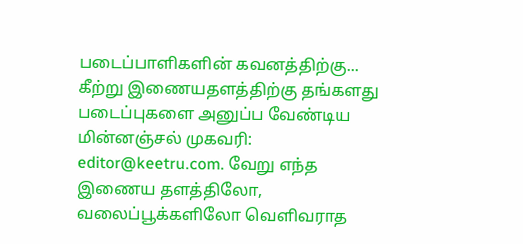படைப்பாளிகளின் கவனத்திற்கு...
கீற்று இணையதளத்திற்கு தங்களது படைப்புகளை அனுப்ப வேண்டிய மின்னஞ்சல் முகவரி: editor@keetru.com. வேறு எந்த இணைய தளத்திலோ, வலைப்பூக்களிலோ வெளிவராத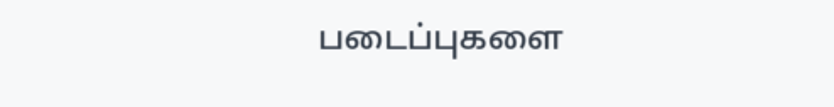படைப்புகளை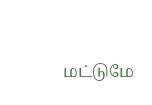மட்டுமே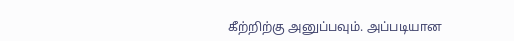கீற்றிற்கு அனுப்பவும். அப்படியான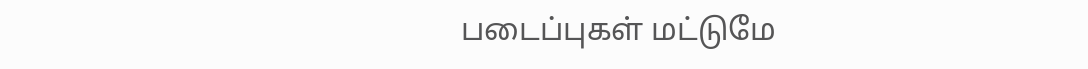படைப்புகள் மட்டுமே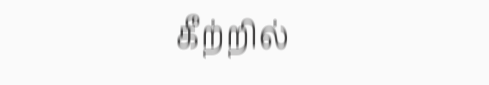கீற்றில்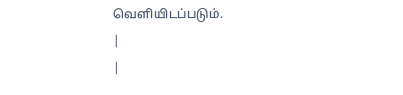வெளியிடப்படும்.
|
|